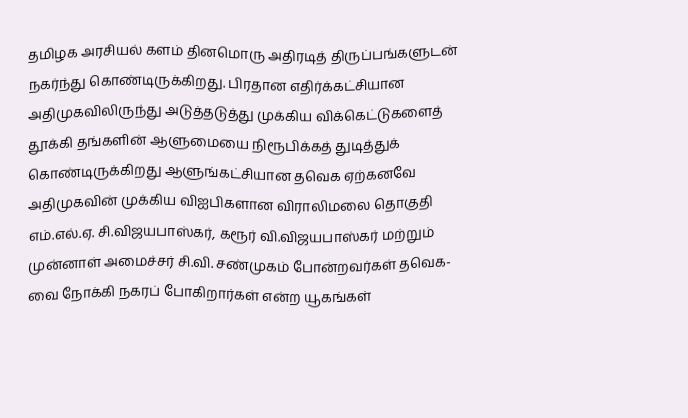தமிழக அரசியல் களம் தினமொரு அதிரடித் திருப்பங்களுடன் நகர்ந்து கொண்டிருக்கிறது. பிரதான எதிர்க்கட்சியான அதிமுகவிலிருந்து அடுத்தடுத்து முக்கிய விக்கெட்டுகளைத் தூக்கி தங்களின் ஆளுமையை நிரூபிக்கத் துடித்துக் கொண்டிருக்கிறது ஆளுங்கட்சியான தவெக ஏற்கனவே அதிமுகவின் முக்கிய விஐபிகளான விராலிமலை தொகுதி எம்.எல்.ஏ. சி.விஜயபாஸ்கர், கரூர் வி.விஜயபாஸ்கர் மற்றும் முன்னாள் அமைச்சர் சி.வி. சண்முகம் போன்றவர்கள் தவெக-வை நோக்கி நகரப் போகிறார்கள் என்ற யூகங்கள்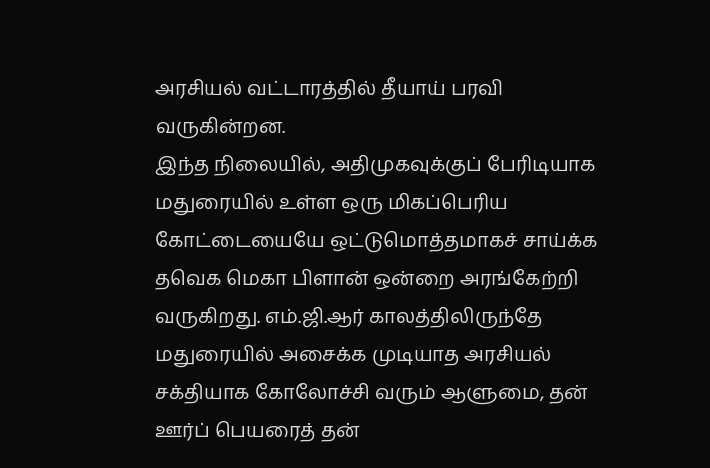அரசியல் வட்டாரத்தில் தீயாய் பரவி வருகின்றன.
இந்த நிலையில், அதிமுகவுக்குப் பேரிடியாக மதுரையில் உள்ள ஒரு மிகப்பெரிய கோட்டையையே ஒட்டுமொத்தமாகச் சாய்க்க தவெக மெகா பிளான் ஒன்றை அரங்கேற்றி வருகிறது. எம்.ஜி.ஆர் காலத்திலிருந்தே மதுரையில் அசைக்க முடியாத அரசியல் சக்தியாக கோலோச்சி வரும் ஆளுமை, தன் ஊர்ப் பெயரைத் தன்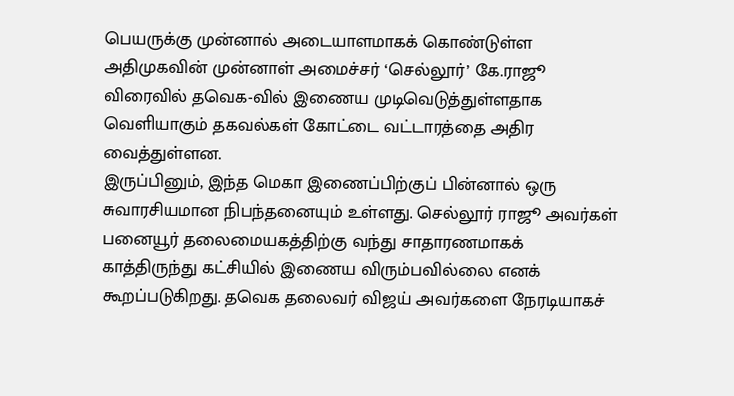பெயருக்கு முன்னால் அடையாளமாகக் கொண்டுள்ள அதிமுகவின் முன்னாள் அமைச்சர் ‘செல்லூர்’ கே.ராஜூ விரைவில் தவெக-வில் இணைய முடிவெடுத்துள்ளதாக வெளியாகும் தகவல்கள் கோட்டை வட்டாரத்தை அதிர வைத்துள்ளன.
இருப்பினும், இந்த மெகா இணைப்பிற்குப் பின்னால் ஒரு சுவாரசியமான நிபந்தனையும் உள்ளது. செல்லூர் ராஜூ அவர்கள் பனையூர் தலைமையகத்திற்கு வந்து சாதாரணமாகக் காத்திருந்து கட்சியில் இணைய விரும்பவில்லை எனக் கூறப்படுகிறது. தவெக தலைவர் விஜய் அவர்களை நேரடியாகச்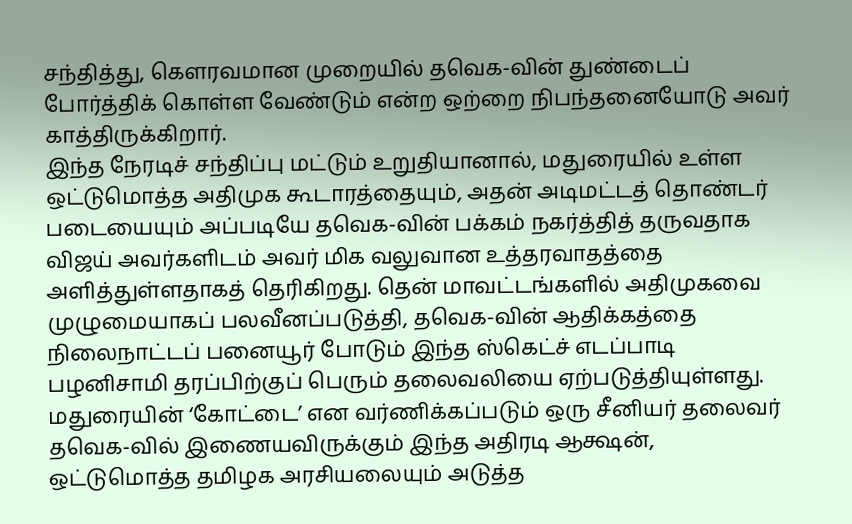சந்தித்து, கௌரவமான முறையில் தவெக-வின் துண்டைப் போர்த்திக் கொள்ள வேண்டும் என்ற ஒற்றை நிபந்தனையோடு அவர் காத்திருக்கிறார்.
இந்த நேரடிச் சந்திப்பு மட்டும் உறுதியானால், மதுரையில் உள்ள ஒட்டுமொத்த அதிமுக கூடாரத்தையும், அதன் அடிமட்டத் தொண்டர் படையையும் அப்படியே தவெக-வின் பக்கம் நகர்த்தித் தருவதாக விஜய் அவர்களிடம் அவர் மிக வலுவான உத்தரவாதத்தை அளித்துள்ளதாகத் தெரிகிறது. தென் மாவட்டங்களில் அதிமுகவை முழுமையாகப் பலவீனப்படுத்தி, தவெக-வின் ஆதிக்கத்தை நிலைநாட்டப் பனையூர் போடும் இந்த ஸ்கெட்ச் எடப்பாடி பழனிசாமி தரப்பிற்குப் பெரும் தலைவலியை ஏற்படுத்தியுள்ளது.
மதுரையின் ‘கோட்டை’ என வர்ணிக்கப்படும் ஒரு சீனியர் தலைவர் தவெக-வில் இணையவிருக்கும் இந்த அதிரடி ஆக்ஷன், ஒட்டுமொத்த தமிழக அரசியலையும் அடுத்த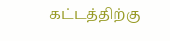கட்டத்திற்கு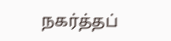நகர்த்தப்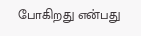போகிறது என்பது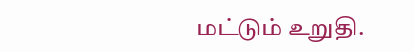மட்டும் உறுதி.